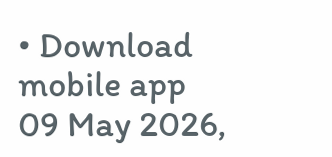• Download mobile app
09 May 2026,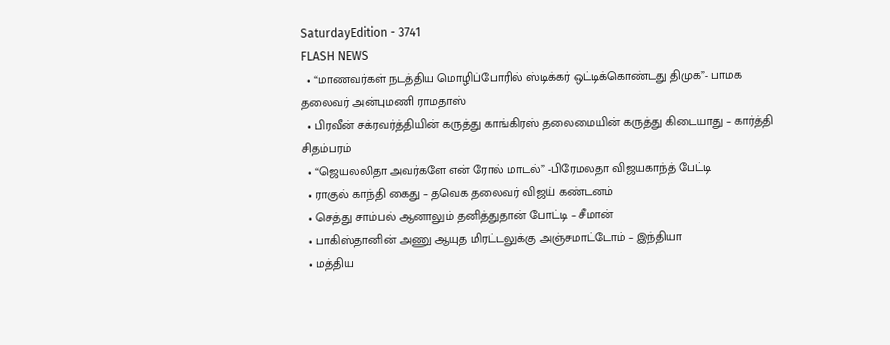SaturdayEdition - 3741
FLASH NEWS
  • “மாணவர்கள் நடத்திய மொழிப்போரில் ஸ்டிக்கர் ஒட்டிக்கொண்டது திமுக”- பாமக தலைவர் அன்புமணி ராமதாஸ்
  • பிரவீன் சக்ரவர்த்தியின் கருத்து காங்கிரஸ் தலைமையின் கருத்து கிடையாது – கார்த்தி சிதம்பரம்
  • “ஜெயலலிதா அவர்களே என் ரோல் மாடல்” -பிரேமலதா விஜயகாந்த் பேட்டி
  • ராகுல் காந்தி கைது – தவெக தலைவர் விஜய் கண்டனம்
  • செத்து சாம்பல் ஆனாலும் தனித்துதான் போட்டி – சீமான்
  • பாகிஸ்தானின் அணு ஆயுத மிரட்டலுக்கு அஞ்சமாட்டோம் – இந்தியா
  • மத்திய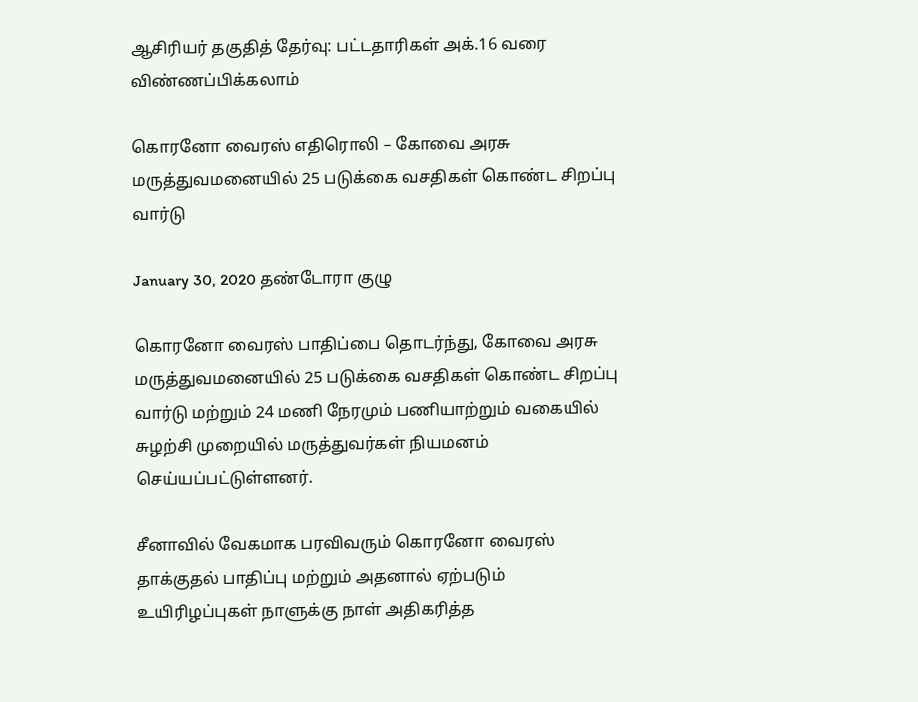ஆசிரியர் தகுதித் தேர்வு: பட்டதாரிகள் அக்.16 வரை விண்ணப்பிக்கலாம்

கொரனோ வைரஸ் எதிரொலி – கோவை அரசு மருத்துவமனையில் 25 படுக்கை வசதிகள் கொண்ட சிறப்பு வார்டு

January 30, 2020 தண்டோரா குழு

கொரனோ வைரஸ் பாதிப்பை தொடர்ந்து, கோவை அரசு மருத்துவமனையில் 25 படுக்கை வசதிகள் கொண்ட சிறப்பு வார்டு மற்றும் 24 மணி நேரமும் பணியாற்றும் வகையில் சுழற்சி முறையில் மருத்துவர்கள் நியமனம் செய்யப்பட்டுள்ளனர்.

சீனாவில் வேகமாக பரவிவரும் கொரனோ வைரஸ் தாக்குதல் பாதிப்பு மற்றும் அதனால் ஏற்படும் உயிரிழப்புகள் நாளுக்கு நாள் அதிகரித்த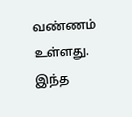வண்ணம் உள்ளது. இந்த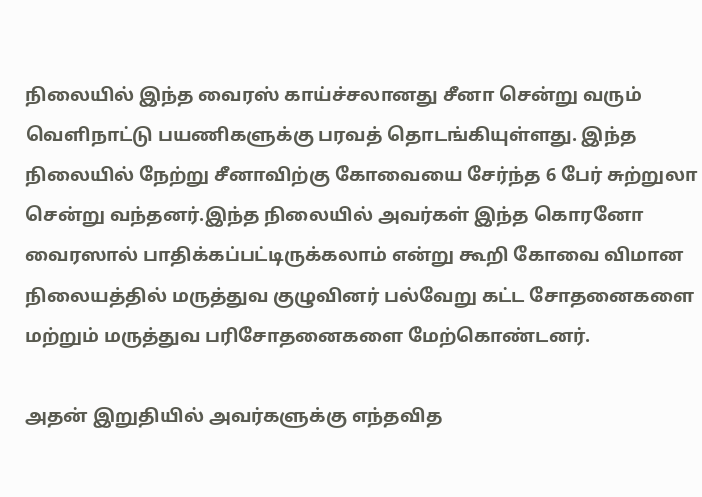நிலையில் இந்த வைரஸ் காய்ச்சலானது சீனா சென்று வரும் வெளிநாட்டு பயணிகளுக்கு பரவத் தொடங்கியுள்ளது. இந்த நிலையில் நேற்று சீனாவிற்கு கோவையை சேர்ந்த 6 பேர் சுற்றுலா சென்று வந்தனர்.இந்த நிலையில் அவர்கள் இந்த கொரனோ வைரஸால் பாதிக்கப்பட்டிருக்கலாம் என்று கூறி கோவை விமான நிலையத்தில் மருத்துவ குழுவினர் பல்வேறு கட்ட சோதனைகளை மற்றும் மருத்துவ பரிசோதனைகளை மேற்கொண்டனர்.

அதன் இறுதியில் அவர்களுக்கு எந்தவித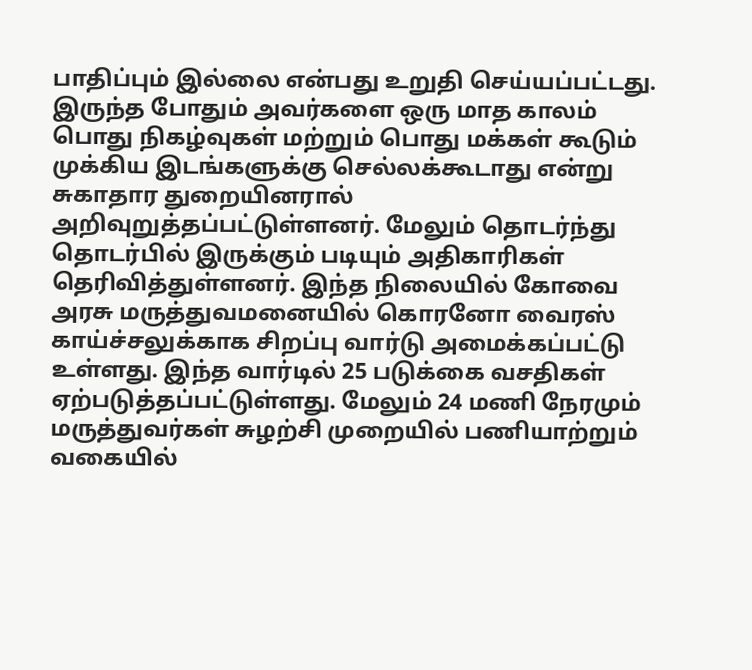பாதிப்பும் இல்லை என்பது உறுதி செய்யப்பட்டது. இருந்த போதும் அவர்களை ஒரு மாத காலம் பொது நிகழ்வுகள் மற்றும் பொது மக்கள் கூடும் முக்கிய இடங்களுக்கு செல்லக்கூடாது என்று சுகாதார துறையினரால் அறிவுறுத்தப்பட்டுள்ளனர். மேலும் தொடர்ந்து தொடர்பில் இருக்கும் படியும் அதிகாரிகள் தெரிவித்துள்ளனர். இந்த நிலையில் கோவை அரசு மருத்துவமனையில் கொரனோ வைரஸ் காய்ச்சலுக்காக சிறப்பு வார்டு அமைக்கப்பட்டு உள்ளது. இந்த வார்டில் 25 படுக்கை வசதிகள் ஏற்படுத்தப்பட்டுள்ளது. மேலும் 24 மணி நேரமும் மருத்துவர்கள் சுழற்சி முறையில் பணியாற்றும் வகையில்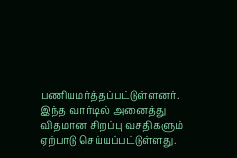பணியமர்த்தப்பட்டுள்ளனர். இந்த வார்டில் அனைத்து விதமான சிறப்பு வசதிகளும் ஏற்பாடு செய்யப்பட்டுள்ளது.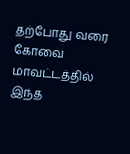தற்போது வரை கோவை மாவட்டத்தில் இந்த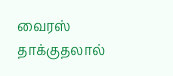வைரஸ் தாக்குதலால்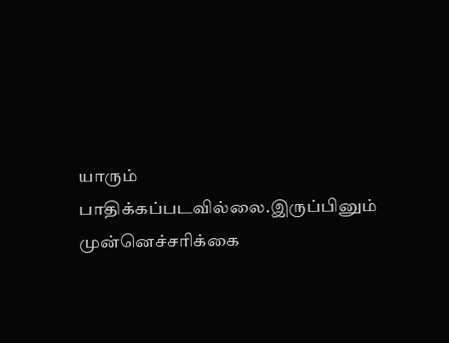யாரும் பாதிக்கப்படவில்லை.இருப்பினும் முன்னெச்சரிக்கை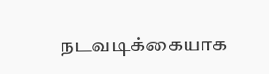நடவடிக்கையாக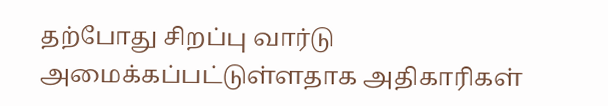தற்போது சிறப்பு வார்டு அமைக்கப்பட்டுள்ளதாக அதிகாரிகள்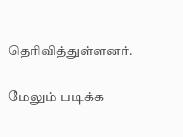தெரிவித்துள்ளனர்.

மேலும் படிக்க